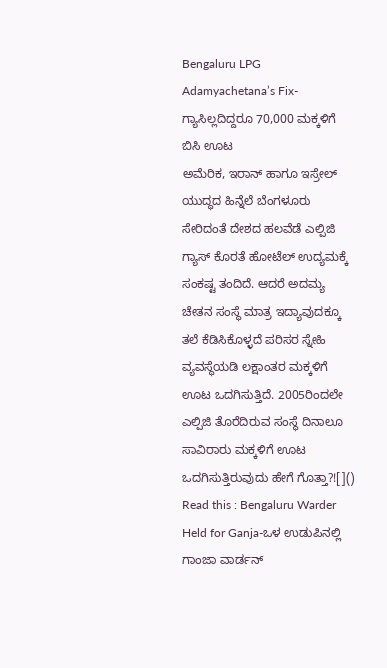Bengaluru LPG Adamyachetana’s Fix-ಗ್ಯಾಸಿಲ್ಲದಿದ್ದರೂ 70,000 ಮಕ್ಕಳಿಗೆ ಬಿಸಿ ಊಟ
ಅಮೆರಿಕ, ಇರಾನ್ ಹಾಗೂ ಇಸ್ರೇಲ್ ಯುದ್ಧದ ಹಿನ್ನೆಲೆ ಬೆಂಗಳೂರು ಸೇರಿದಂತೆ ದೇಶದ ಹಲವೆಡೆ ಎಲ್ಪಿಜಿ ಗ್ಯಾಸ್ ಕೊರತೆ ಹೋಟೆಲ್ ಉದ್ಯಮಕ್ಕೆ ಸಂಕಷ್ಟ ತಂದಿದೆ. ಆದರೆ ಅದಮ್ಯ ಚೇತನ ಸಂಸ್ಥೆ ಮಾತ್ರ ಇದ್ಯಾವುದಕ್ಕೂ ತಲೆ ಕೆಡಿಸಿಕೊಳ್ಳದೆ ಪರಿಸರ ಸ್ನೇಹಿ ವ್ಯವಸ್ಥೆಯಡಿ ಲಕ್ಷಾಂತರ ಮಕ್ಕಳಿಗೆ ಊಟ ಒದಗಿಸುತ್ತಿದೆ. 2005ರಿಂದಲೇ ಎಲ್ಪಿಜಿ ತೊರೆದಿರುವ ಸಂಸ್ಥೆ ದಿನಾಲೂ ಸಾವಿರಾರು ಮಕ್ಕಳಿಗೆ ಊಟ ಒದಗಿಸುತ್ತಿರುವುದು ಹೇಗೆ ಗೊತ್ತಾ?![]()
Read this : Bengaluru Warder Held for Ganja-ಒಳ ಉಡುಪಿನಲ್ಲಿ ಗಾಂಜಾ ವಾರ್ಡನ್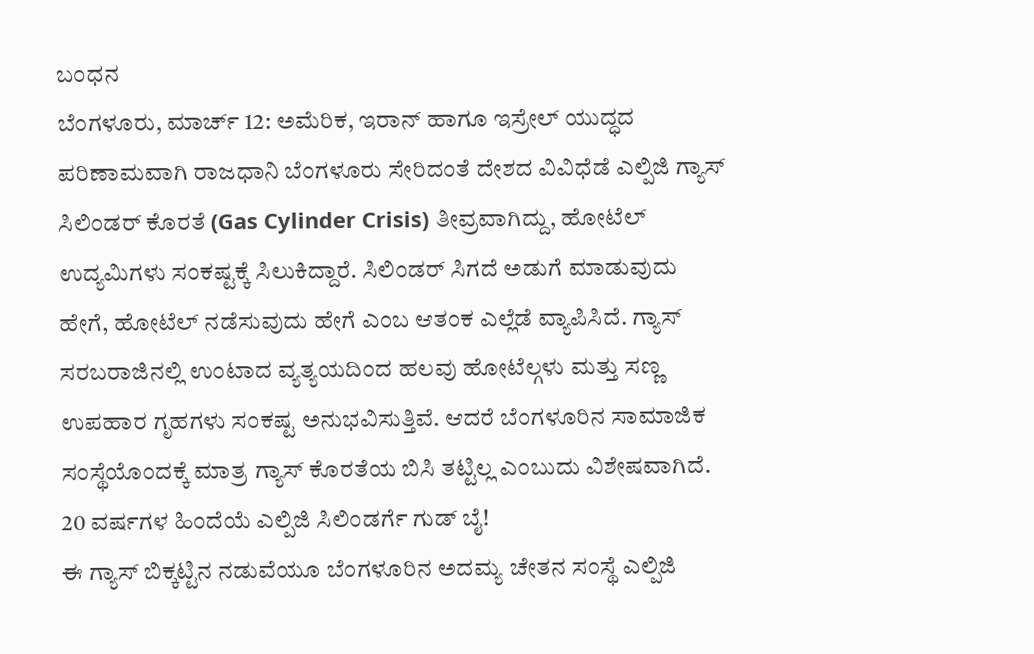ಬಂಧನ
ಬೆಂಗಳೂರು, ಮಾರ್ಚ್ 12: ಅಮೆರಿಕ, ಇರಾನ್ ಹಾಗೂ ಇಸ್ರೇಲ್ ಯುದ್ಧದ ಪರಿಣಾಮವಾಗಿ ರಾಜಧಾನಿ ಬೆಂಗಳೂರು ಸೇರಿದಂತೆ ದೇಶದ ವಿವಿಧೆಡೆ ಎಲ್ಪಿಜಿ ಗ್ಯಾಸ್ ಸಿಲಿಂಡರ್ ಕೊರತೆ (Gas Cylinder Crisis) ತೀವ್ರವಾಗಿದ್ದು, ಹೋಟೆಲ್ ಉದ್ಯಮಿಗಳು ಸಂಕಷ್ಟಕ್ಕೆ ಸಿಲುಕಿದ್ದಾರೆ. ಸಿಲಿಂಡರ್ ಸಿಗದೆ ಅಡುಗೆ ಮಾಡುವುದು ಹೇಗೆ, ಹೋಟೆಲ್ ನಡೆಸುವುದು ಹೇಗೆ ಎಂಬ ಆತಂಕ ಎಲ್ಲೆಡೆ ವ್ಯಾಪಿಸಿದೆ. ಗ್ಯಾಸ್ ಸರಬರಾಜಿನಲ್ಲಿ ಉಂಟಾದ ವ್ಯತ್ಯಯದಿಂದ ಹಲವು ಹೋಟೆಲ್ಗಳು ಮತ್ತು ಸಣ್ಣ ಉಪಹಾರ ಗೃಹಗಳು ಸಂಕಷ್ಟ ಅನುಭವಿಸುತ್ತಿವೆ. ಆದರೆ ಬೆಂಗಳೂರಿನ ಸಾಮಾಜಿಕ ಸಂಸ್ಥೆಯೊಂದಕ್ಕೆ ಮಾತ್ರ ಗ್ಯಾಸ್ ಕೊರತೆಯ ಬಿಸಿ ತಟ್ಟಿಲ್ಲ ಎಂಬುದು ವಿಶೇಷವಾಗಿದೆ.
20 ವರ್ಷಗಳ ಹಿಂದೆಯೆ ಎಲ್ಪಿಜಿ ಸಿಲಿಂಡರ್ಗೆ ಗುಡ್ ಬೈ!
ಈ ಗ್ಯಾಸ್ ಬಿಕ್ಕಟ್ಟಿನ ನಡುವೆಯೂ ಬೆಂಗಳೂರಿನ ಅದಮ್ಯ ಚೇತನ ಸಂಸ್ಥೆ ಎಲ್ಪಿಜಿ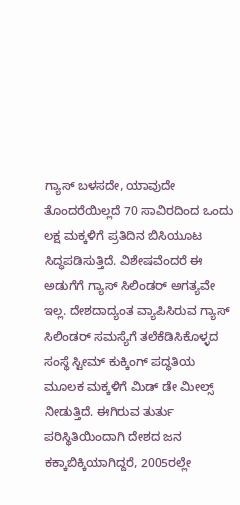ಗ್ಯಾಸ್ ಬಳಸದೇ, ಯಾವುದೇ ತೊಂದರೆಯಿಲ್ಲದೆ 70 ಸಾವಿರದಿಂದ ಒಂದು ಲಕ್ಷ ಮಕ್ಕಳಿಗೆ ಪ್ರತಿದಿನ ಬಿಸಿಯೂಟ ಸಿದ್ಧಪಡಿಸುತ್ತಿದೆ. ವಿಶೇಷವೆಂದರೆ ಈ ಅಡುಗೆಗೆ ಗ್ಯಾಸ್ ಸಿಲಿಂಡರ್ ಅಗತ್ಯವೇ ಇಲ್ಲ. ದೇಶದಾದ್ಯಂತ ವ್ಯಾಪಿಸಿರುವ ಗ್ಯಾಸ್ ಸಿಲಿಂಡರ್ ಸಮಸ್ಯೆಗೆ ತಲೆಕೆಡಿಸಿಕೊಳ್ಳದ ಸಂಸ್ಥೆ ಸ್ಟೀಮ್ ಕುಕ್ಕಿಂಗ್ ಪದ್ಧತಿಯ ಮೂಲಕ ಮಕ್ಕಳಿಗೆ ಮಿಡ್ ಡೇ ಮೀಲ್ಸ್ ನೀಡುತ್ತಿದೆ. ಈಗಿರುವ ತುರ್ತು ಪರಿಸ್ಥಿತಿಯಿಂದಾಗಿ ದೇಶದ ಜನ ಕಕ್ಕಾಬಿಕ್ಕಿಯಾಗಿದ್ದರೆ, 2005ರಲ್ಲೇ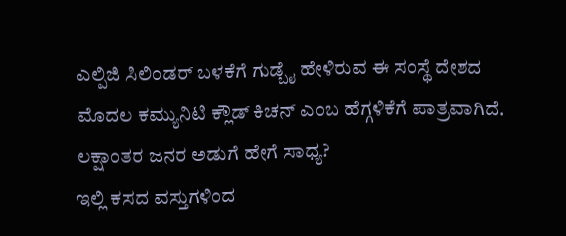ಎಲ್ಪಿಜಿ ಸಿಲಿಂಡರ್ ಬಳಕೆಗೆ ಗುಡ್ಬೈ ಹೇಳಿರುವ ಈ ಸಂಸ್ಥೆ ದೇಶದ ಮೊದಲ ಕಮ್ಯುನಿಟಿ ಕ್ಲೌಡ್ ಕಿಚನ್ ಎಂಬ ಹೆಗ್ಗಳಿಕೆಗೆ ಪಾತ್ರವಾಗಿದೆ.
ಲಕ್ಷಾಂತರ ಜನರ ಅಡುಗೆ ಹೇಗೆ ಸಾಧ್ಯ?
ಇಲ್ಲಿ ಕಸದ ವಸ್ತುಗಳಿಂದ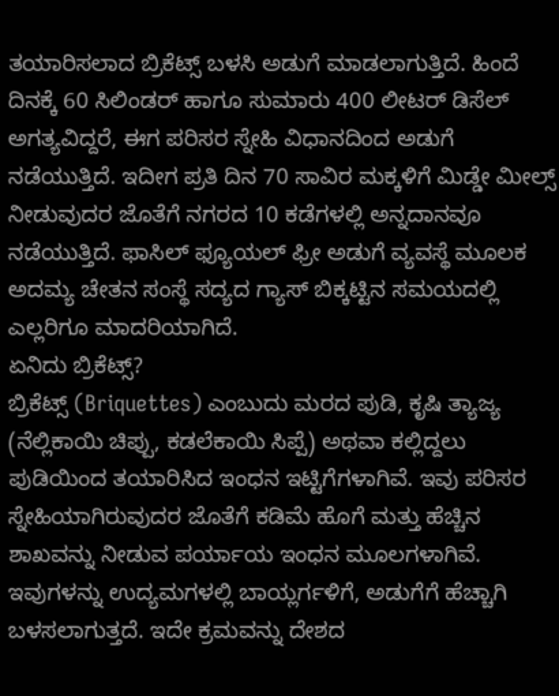ತಯಾರಿಸಲಾದ ಬ್ರಿಕೆಟ್ಸ್ ಬಳಸಿ ಅಡುಗೆ ಮಾಡಲಾಗುತ್ತಿದೆ. ಹಿಂದೆ ದಿನಕ್ಕೆ 60 ಸಿಲಿಂಡರ್ ಹಾಗೂ ಸುಮಾರು 400 ಲೀಟರ್ ಡಿಸೆಲ್ ಅಗತ್ಯವಿದ್ದರೆ, ಈಗ ಪರಿಸರ ಸ್ನೇಹಿ ವಿಧಾನದಿಂದ ಅಡುಗೆ ನಡೆಯುತ್ತಿದೆ. ಇದೀಗ ಪ್ರತಿ ದಿನ 70 ಸಾವಿರ ಮಕ್ಕಳಿಗೆ ಮಿಡ್ಡೇ ಮೀಲ್ಸ್ ನೀಡುವುದರ ಜೊತೆಗೆ ನಗರದ 10 ಕಡೆಗಳಲ್ಲಿ ಅನ್ನದಾನವೂ ನಡೆಯುತ್ತಿದೆ. ಫಾಸಿಲ್ ಫ್ಯೂಯಲ್ ಫ್ರೀ ಅಡುಗೆ ವ್ಯವಸ್ಥೆ ಮೂಲಕ ಅದಮ್ಯ ಚೇತನ ಸಂಸ್ಥೆ ಸದ್ಯದ ಗ್ಯಾಸ್ ಬಿಕ್ಕಟ್ಟಿನ ಸಮಯದಲ್ಲಿ ಎಲ್ಲರಿಗೂ ಮಾದರಿಯಾಗಿದೆ.
ಏನಿದು ಬ್ರಿಕೆಟ್ಸ್?
ಬ್ರಿಕೆಟ್ಸ್ (Briquettes) ಎಂಬುದು ಮರದ ಪುಡಿ, ಕೃಷಿ ತ್ಯಾಜ್ಯ (ನೆಲ್ಲಿಕಾಯಿ ಚಿಪ್ಪು, ಕಡಲೆಕಾಯಿ ಸಿಪ್ಪೆ) ಅಥವಾ ಕಲ್ಲಿದ್ದಲು ಪುಡಿಯಿಂದ ತಯಾರಿಸಿದ ಇಂಧನ ಇಟ್ಟಿಗೆಗಳಾಗಿವೆ. ಇವು ಪರಿಸರ ಸ್ನೇಹಿಯಾಗಿರುವುದರ ಜೊತೆಗೆ ಕಡಿಮೆ ಹೊಗೆ ಮತ್ತು ಹೆಚ್ಚಿನ ಶಾಖವನ್ನು ನೀಡುವ ಪರ್ಯಾಯ ಇಂಧನ ಮೂಲಗಳಾಗಿವೆ. ಇವುಗಳನ್ನು ಉದ್ಯಮಗಳಲ್ಲಿ ಬಾಯ್ಲರ್ಗಳಿಗೆ, ಅಡುಗೆಗೆ ಹೆಚ್ಚಾಗಿ ಬಳಸಲಾಗುತ್ತದೆ. ಇದೇ ಕ್ರಮವನ್ನು ದೇಶದ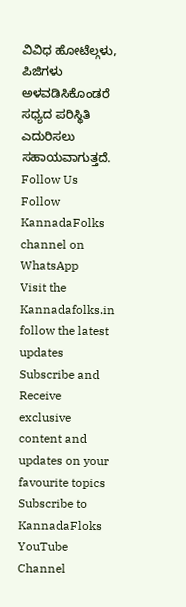ವಿವಿಧ ಹೋಟೆಲ್ಗಳು, ಪಿಜಿಗಳು ಅಳವಡಿಸಿಕೊಂಡರೆ ಸಧ್ಯದ ಪರಿಸ್ಥಿತಿ ಎದುರಿಸಲು ಸಹಾಯವಾಗುತ್ತದೆ.
Follow Us
Follow KannadaFolks channel on WhatsApp
Visit the Kannadafolks.in follow the latest updates
Subscribe and Receive exclusive content and updates on your favourite topics
Subscribe to KannadaFloks YouTube Channel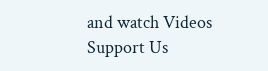and watch Videos
Support Us